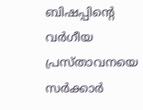ബിഷപ്പിന്റെ വര്‍ഗീയ പ്രസ്താവനയെ സര്‍ക്കാര്‍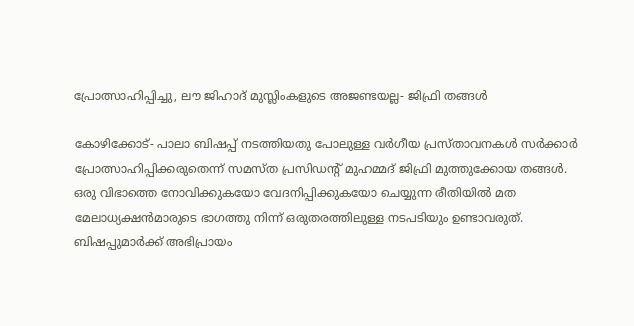പ്രോത്സാഹിപ്പിച്ചു, ലൗ ജിഹാദ് മുസ്ലിംകളുടെ അജണ്ടയല്ല- ജിഫ്രി തങ്ങള്‍

കോഴിക്കോട്- പാലാ ബിഷപ്പ് നടത്തിയതു പോലുള്ള വര്‍ഗീയ പ്രസ്താവനകള്‍ സര്‍ക്കാര്‍ പ്രോത്സാഹിപ്പിക്കരുതെന്ന് സമസ്ത പ്രസിഡന്റ് മുഹമ്മദ് ജിഫ്രി മുത്തുക്കോയ തങ്ങള്‍.
ഒരു വിഭാത്തെ നോവിക്കുകയോ വേദനിപ്പിക്കുകയോ ചെയ്യുന്ന രീതിയില്‍ മത മേലാധ്യക്ഷന്‍മാരുടെ ഭാഗത്തു നിന്ന് ഒരുതരത്തിലുള്ള നടപടിയും ഉണ്ടാവരുത്. ബിഷപ്പുമാര്‍ക്ക് അഭിപ്രായം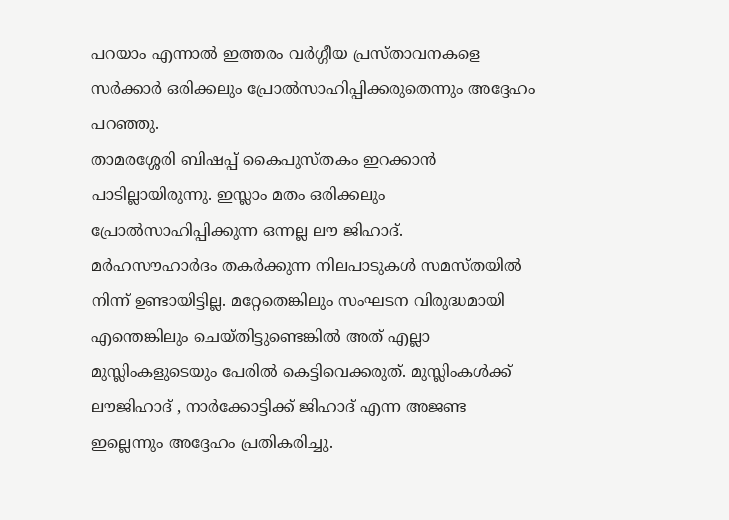പറയാം എന്നാല്‍ ഇത്തരം വര്‍ഗ്ഗീയ പ്രസ്താവനകളെ സര്‍ക്കാര്‍ ഒരിക്കലും പ്രോല്‍സാഹിപ്പിക്കരുതെന്നും അദ്ദേഹം പറഞ്ഞു.
താമരശ്ശേരി ബിഷപ്പ് കൈപുസ്തകം ഇറക്കാന്‍ പാടില്ലായിരുന്നു. ഇസ്ലാം മതം ഒരിക്കലും പ്രോല്‍സാഹിപ്പിക്കുന്ന ഒന്നല്ല ലൗ ജിഹാദ്.  മര്‍ഹസൗഹാര്‍ദം തകര്‍ക്കുന്ന നിലപാടുകള്‍ സമസ്തയില്‍ നിന്ന് ഉണ്ടായിട്ടില്ല. മറ്റേതെങ്കിലും സംഘടന വിരുദ്ധമായി എന്തെങ്കിലും ചെയ്തിട്ടുണ്ടെങ്കില്‍ അത് എല്ലാ മുസ്ലിംകളുടെയും പേരില്‍ കെട്ടിവെക്കരുത്. മുസ്ലിംകള്‍ക്ക് ലൗജിഹാദ് , നാര്‍ക്കോട്ടിക്ക് ജിഹാദ് എന്ന അജണ്ട ഇല്ലെന്നും അദ്ദേഹം പ്രതികരിച്ചു.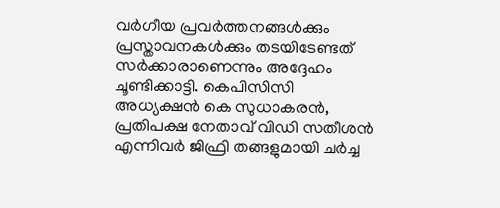വര്‍ഗീയ പ്രവര്‍ത്തനങ്ങള്‍ക്കും പ്രസ്താവനകള്‍ക്കും തടയിടേണ്ടത് സര്‍ക്കാരാണെന്നും അദ്ദേഹം ചൂണ്ടിക്കാട്ടി. കെപിസിസി അധ്യക്ഷന്‍ കെ സുധാകരന്‍, പ്രതിപക്ഷ നേതാവ് വിഡി സതീശന്‍ എന്നിവര്‍ ജിഫ്രി തങ്ങളുമായി ചര്‍ച്ച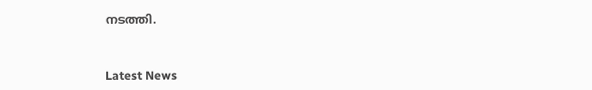നടത്തി.



Latest News